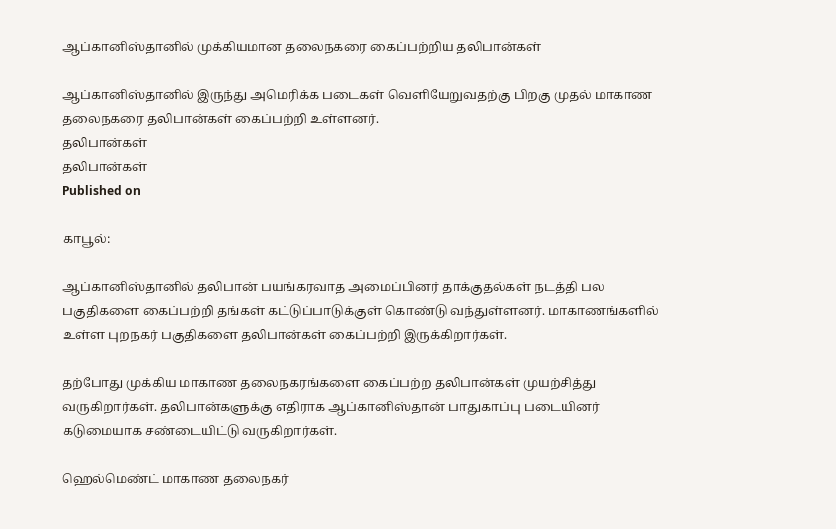ஆப்கானிஸ்தானில் முக்கியமான தலைநகரை கைப்பற்றிய தலிபான்கள்

ஆப்கானிஸ்தானில் இருந்து அமெரிக்க படைகள் வெளியேறுவதற்கு பிறகு முதல் மாகாண தலைநகரை தலிபான்கள் கைப்பற்றி உள்ளனர்.
தலிபான்கள்
தலிபான்கள்
Published on

காபூல்:

ஆப்கானிஸ்தானில் தலிபான் பயங்கரவாத அமைப்பினர் தாக்குதல்கள் நடத்தி பல பகுதிகளை கைப்பற்றி தங்கள் கட்டுப்பாடுக்குள் கொண்டு வந்துள்ளனர். மாகாணங்களில் உள்ள புறநகர் பகுதிகளை தலிபான்கள் கைப்பற்றி இருக்கிறார்கள்.

தற்போது முக்கிய மாகாண தலைநகரங்களை கைப்பற்ற தலிபான்கள் முயற்சித்து வருகிறார்கள். தலிபான்களுக்கு எதிராக ஆப்கானிஸ்தான் பாதுகாப்பு படையினர் கடுமையாக சண்டையிட்டு வருகிறார்கள்.

ஹெல்மெண்ட் மாகாண தலைநகர்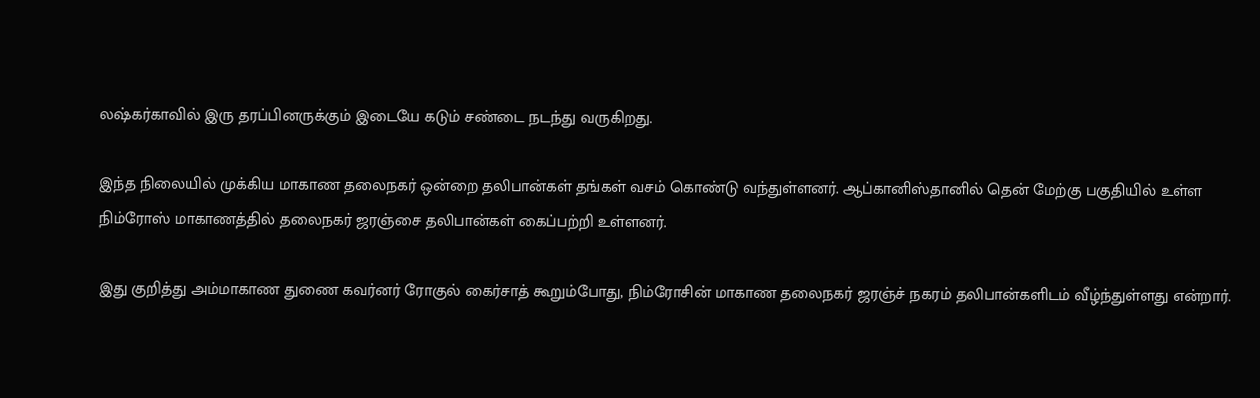லஷ்கர்காவில் இரு தரப்பினருக்கும் இடையே கடும் சண்டை நடந்து வருகிறது.

இந்த நிலையில் முக்கிய மாகாண தலைநகர் ஒன்றை தலிபான்கள் தங்கள் வசம் கொண்டு வந்துள்ளனர். ஆப்கானிஸ்தானில் தென் மேற்கு பகுதியில் உள்ள நிம்ரோஸ் மாகாணத்தில் தலைநகர் ஜரஞ்சை தலிபான்கள் கைப்பற்றி உள்ளனர்.

இது குறித்து அம்மாகாண துணை கவர்னர் ரோகுல் கைர்சாத் கூறும்போது, நிம்ரோசின் மாகாண தலைநகர் ஜரஞ்ச் நகரம் தலிபான்களிடம் வீழ்ந்துள்ளது என்றார்.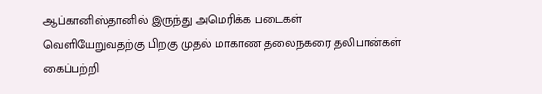ஆப்கானிஸ்தானில் இருந்து அமெரிக்க படைகள் வெளியேறுவதற்கு பிறகு முதல் மாகாண தலைநகரை தலிபான்கள் கைப்பற்றி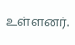உள்ளனர்.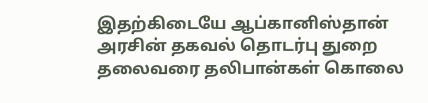இதற்கிடையே ஆப்கானிஸ்தான் அரசின் தகவல் தொடர்பு துறை தலைவரை தலிபான்கள் கொலை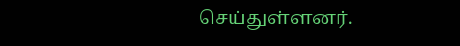செய்துள்ளனர்.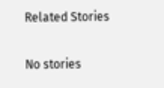Related Stories

No stories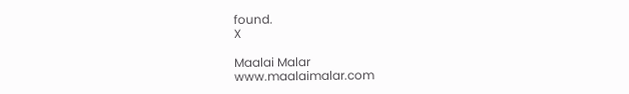found.
X

Maalai Malar
www.maalaimalar.com